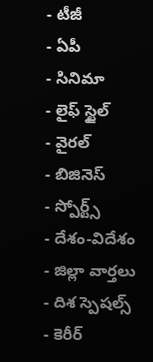- టీజీ
- ఏపీ
- సినిమా
- లైఫ్ స్టైల్
- వైరల్
- బిజినెస్
- స్పోర్ట్స్
- దేశం-విదేశం
- జిల్లా వార్తలు
- దిశ స్పెషల్స్
- కెరీర్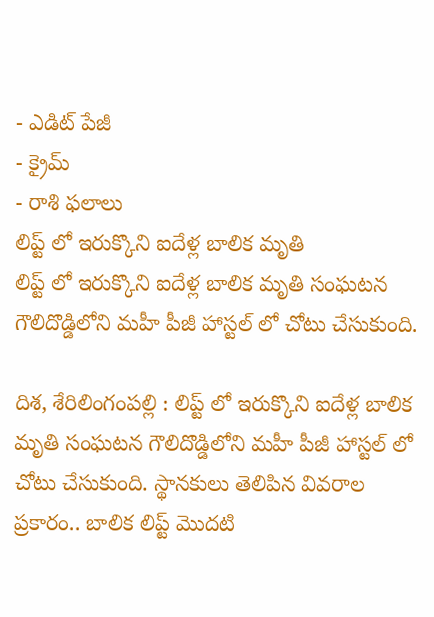- ఎడిట్ పేజీ
- క్రైమ్
- రాశి ఫలాలు
లిప్ట్ లో ఇరుక్కొని ఐదేళ్ల బాలిక మృతి
లిప్ట్ లో ఇరుక్కొని ఐదేళ్ల బాలిక మృతి సంఘటన గౌలిదొడ్డిలోని మహీ పీజీ హాస్టల్ లో చోటు చేసుకుంది.

దిశ, శేరిలింగంపల్లి : లిప్ట్ లో ఇరుక్కొని ఐదేళ్ల బాలిక మృతి సంఘటన గౌలిదొడ్డిలోని మహీ పీజీ హాస్టల్ లో చోటు చేసుకుంది. స్థానకులు తెలిపిన వివరాల ప్రకారం.. బాలిక లిప్ట్ మొదటి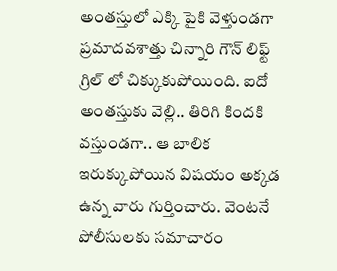అంతస్తులో ఎక్కి పైకి వెళ్తుండగా ప్రమాదవశాత్తు చిన్నారి గౌన్ లిఫ్ట్ గ్రిల్ లో చిక్కుకుపోయింది. ఐదో అంతస్తుకు వెల్లి.. తిరిగి కిందకి వస్తుండగా.. ఆ బాలిక ఇరుక్కుపోయిన విషయం అక్కడ ఉన్న వారు గుర్తించారు. వెంటనే పోలీసులకు సమాచారం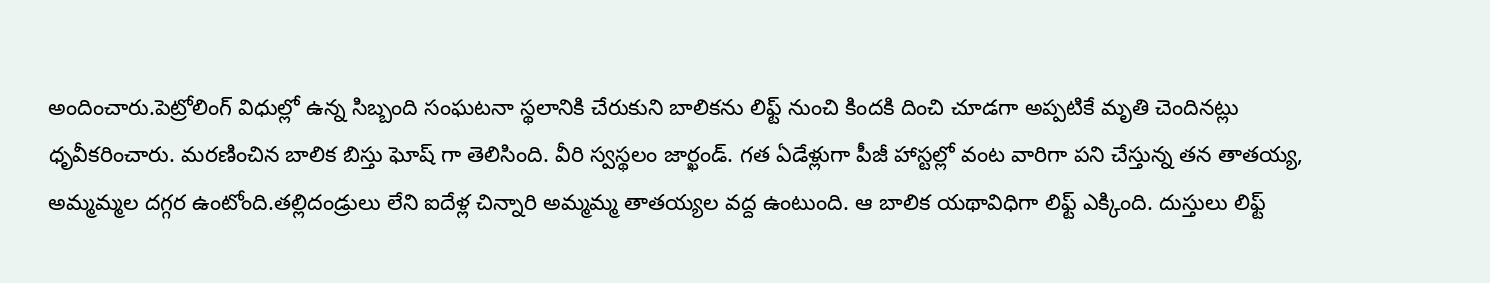అందించారు.పెట్రోలింగ్ విధుల్లో ఉన్న సిబ్బంది సంఘటనా స్థలానికి చేరుకుని బాలికను లిఫ్ట్ నుంచి కిందకి దించి చూడగా అప్పటికే మృతి చెందినట్లు ధృవీకరించారు. మరణించిన బాలిక బిస్తు ఘోష్ గా తెలిసింది. వీరి స్వస్థలం జార్ఖండ్. గత ఏడేళ్లుగా పీజీ హాస్టల్లో వంట వారిగా పని చేస్తున్న తన తాతయ్య, అమ్మమ్మల దగ్గర ఉంటోంది.తల్లిదండ్రులు లేని ఐదేళ్ల చిన్నారి అమ్మమ్మ తాతయ్యల వద్ద ఉంటుంది. ఆ బాలిక యథావిధిగా లిఫ్ట్ ఎక్కింది. దుస్తులు లిఫ్ట్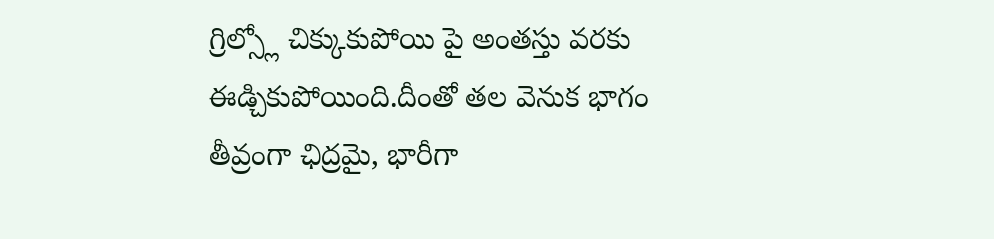గ్రిల్స్లో చిక్కుకుపోయి పై అంతస్తు వరకు ఈడ్చికుపోయింది.దీంతో తల వెనుక భాగం తీవ్రంగా ఛిద్రమై, భారీగా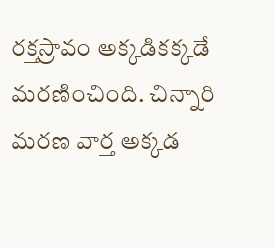రక్తస్రావం అక్కడికక్కడే మరణించింది. చిన్నారి మరణ వార్త అక్కడ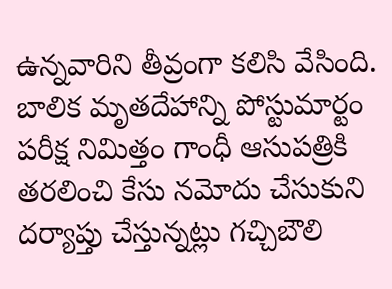ఉన్నవారిని తీవ్రంగా కలిసి వేసింది. బాలిక మృతదేహాన్ని పోస్టుమార్టం పరీక్ష నిమిత్తం గాంధీ ఆసుపత్రికి తరలించి కేసు నమోదు చేసుకుని దర్యాప్తు చేస్తున్నట్లు గచ్చిబౌలి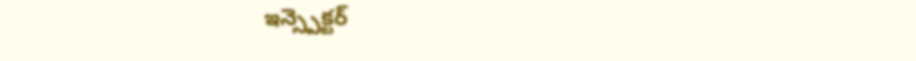ఇన్స్పెక్టర్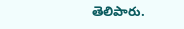తెలిపారు.